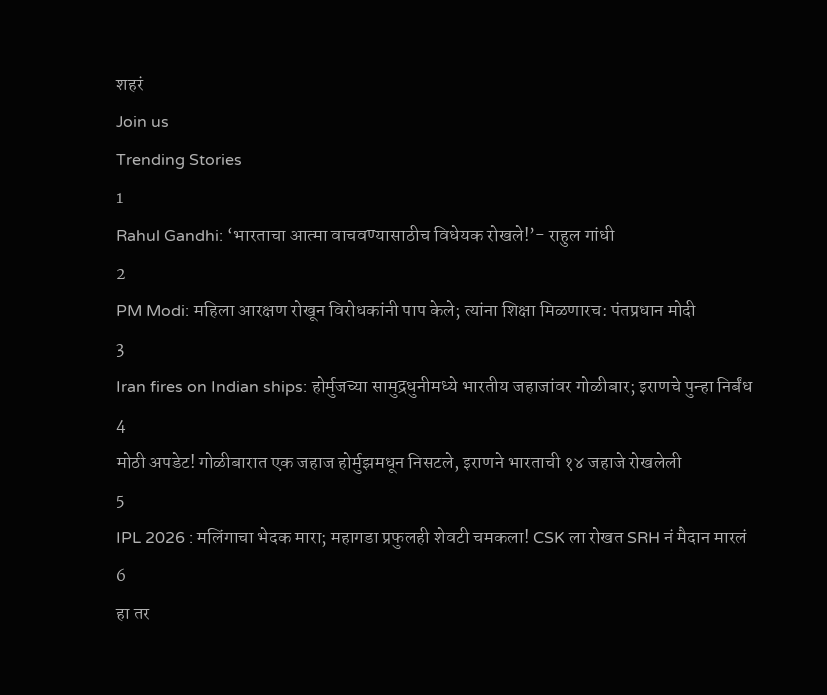शहरं
Join us
Trending Stories
1
Rahul Gandhi: ‘भारताचा आत्मा वाचवण्यासाठीच विधेयक रोखले!’- राहुल गांधी
2
PM Modi: महिला आरक्षण रोखून विरोधकांनी पाप केले; त्यांना शिक्षा मिळणारच: पंतप्रधान मोदी
3
Iran fires on Indian ships: होर्मुजच्या सामुद्रधुनीमध्ये भारतीय जहाजांवर गोळीबार; इराणचे पुन्हा निर्बंध
4
मोठी अपडेट! गोळीबारात एक जहाज होर्मुझमधून निसटले, इराणने भारताची १४ जहाजे रोखलेली
5
IPL 2026 : मलिंगाचा भेदक मारा; महागडा प्रफुलही शेवटी चमकला! CSK ला रोखत SRH नं मैदान मारलं
6
हा तर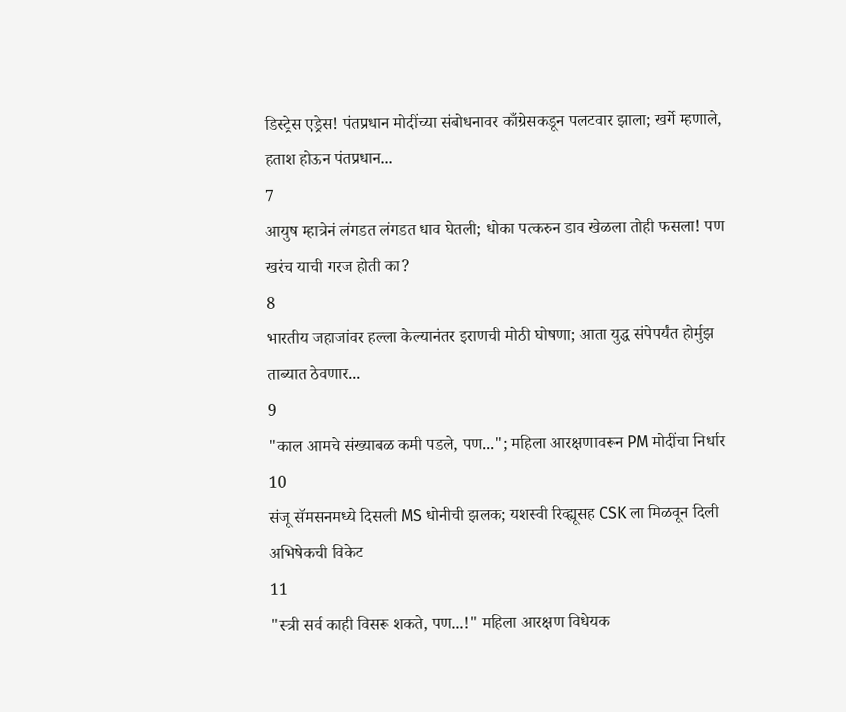डिस्ट्रेस एड्रेस! पंतप्रधान मोदींच्या संबोधनावर काँग्रेसकडून पलटवार झाला; खर्गे म्हणाले, हताश होऊन पंतप्रधान...
7
आयुष म्हात्रेनं लंगडत लंगडत धाव घेतली; धोका पत्करुन डाव खेळला तोही फसला! पण खरंच याची गरज होती का?
8
भारतीय जहाजांवर हल्ला केल्यानंतर इराणची मोठी घोषणा; आता युद्ध संपेपर्यंत होर्मुझ ताब्यात ठेवणार...
9
"काल आमचे संख्याबळ कमी पडले, पण..."; महिला आरक्षणावरून PM मोदींचा निर्धार
10
संजू सॅमसनमध्ये दिसली MS धोनीची झलक; यशस्वी रिव्ह्यूसह CSK ला मिळवून दिली अभिषेकची विकेट
11
"स्त्री सर्व काही विसरू शकते, पण...!" महिला आरक्षण विधेयक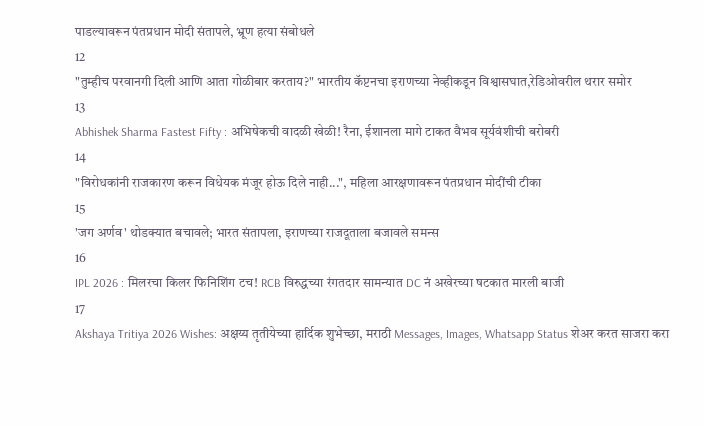पाडल्यावरून पंतप्रधान मोदी संतापले, भ्रूण हत्या संबोधले
12
"तुम्हीच परवानगी दिली आणि आता गोळीबार करताय?" भारतीय कॅप्टनचा इराणच्या नेव्हीकडून विश्वासघात,रेडिओवरील थरार समोर
13
Abhishek Sharma Fastest Fifty : अभिषेकची वादळी खेळी! रैना, ईशानला मागे टाकत वैभव सूर्यवंशीची बरोबरी
14
"विरोधकांनी राजकारण करून विधेयक मंजूर होऊ दिले नाही...", महिला आरक्षणावरून पंतप्रधान मोदींची टीका
15
'जग अर्णव' थोडक्यात बचावले; भारत संतापला, इराणच्या राजदूताला बजावले समन्स
16
IPL 2026 : मिलरचा किलर फिनिशिंग टच! RCB विरुद्धच्या रंगतदार सामन्यात DC नं अखेरच्या षटकात मारली बाजी
17
Akshaya Tritiya 2026 Wishes: अक्षय्य तृतीयेच्या हार्दिक शुभेच्छा, मराठी Messages, Images, Whatsapp Status शेअर करत साजरा करा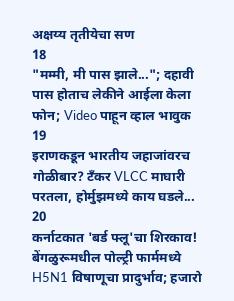अक्षय्य तृतीयेचा सण
18
"मम्मी, मी पास झाले..."; दहावी पास होताच लेकीने आईला केला फोन; Video पाहून व्हाल भावुक
19
इराणकडून भारतीय जहाजांवरच गोळीबार? टँकर VLCC माघारी परतला, होर्मुझमध्ये काय घडले...
20
कर्नाटकात 'बर्ड फ्लू'चा शिरकाव! बेंगळुरूमधील पोल्ट्री फार्ममध्ये H5N1 विषाणूचा प्रादुर्भाव; हजारो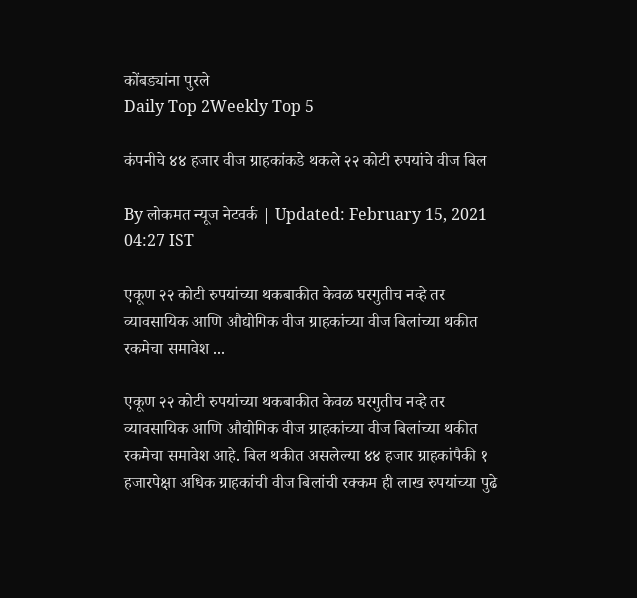कोंबड्यांना पुरले
Daily Top 2Weekly Top 5

कंपनीचे ४४ हजार वीज ग्राहकांकडे थकले २२ कोटी रुपयांचे वीज बिल

By लोकमत न्यूज नेटवर्क | Updated: February 15, 2021 04:27 IST

एकूण २२ कोटी रुपयांच्या थकबाकीत केवळ घरगुतीच नव्हे तर व्यावसायिक आणि औद्योगिक वीज ग्राहकांच्या वीज बिलांच्या थकीत रकमेचा समावेश ...

एकूण २२ कोटी रुपयांच्या थकबाकीत केवळ घरगुतीच नव्हे तर व्यावसायिक आणि औद्योगिक वीज ग्राहकांच्या वीज बिलांच्या थकीत रकमेचा समावेश आहे. बिल थकीत असलेल्या ४४ हजार ग्राहकांपैकी १ हजारपेक्षा अधिक ग्राहकांची वीज बिलांची रक्कम ही लाख रुपयांच्या पुढे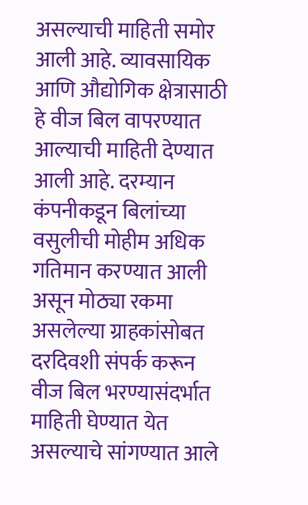असल्याची माहिती समोर आली आहे. व्यावसायिक आणि औद्योगिक क्षेत्रासाठी हे वीज बिल वापरण्यात आल्याची माहिती देण्यात आली आहे. दरम्यान कंपनीकडून बिलांच्या वसुलीची मोहीम अधिक गतिमान करण्यात आली असून मोठ्या रकमा असलेल्या ग्राहकांसोबत दरदिवशी संपर्क करून वीज बिल भरण्यासंदर्भात माहिती घेण्यात येत असल्याचे सांगण्यात आले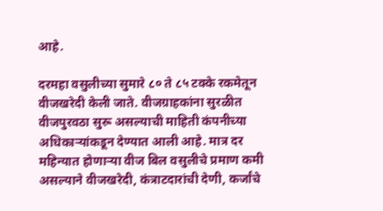आहे.

दरमहा वसुलीच्या सुमारे ८० ते ८५ टक्के रकमेतून वीजखरेदी केली जाते. वीजग्राहकांना सुरळीत वीजपुरवठा सुरू असल्याची माहिती कंपनीच्या अधिकाऱ्यांकडून देण्यात आली आहे. मात्र दर महिन्यात होणाऱ्या वीज बिल वसुलीचे प्रमाण कमी असल्याने वीजखरेदी, कंत्राटदारांची देणी, कर्जांचे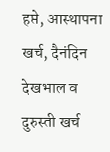हप्ते, आस्थापना खर्च, दैनंदिन देखभाल व दुरुस्ती खर्च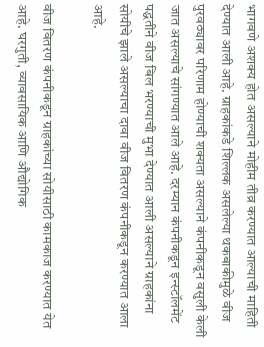भागवणे अशक्य होत असल्याने मोहीम तीव्र करण्यात आल्याची माहिती देण्यात आली आहे. ग्राहकांकडे शिल्लक असलेल्या थकबाकीमुळे वीज पुरवठ्यावर परिणाम होण्याची शक्यता असल्याने कंपनीकडून वसुली केली जात असल्याचे सांगण्यात आले आहे. दरम्यान कंपनीकडून इन्स्टॉलमेंट पद्धतीने वीज बिल भरण्याची मुभा देण्यात आली असल्याने ग्राहकांना सोयीचे झाले असल्याचा दावा वीज वितरण कंपनीकडून करण्यात आला आहे.

वीज वितरण कंपनीकडून ग्राहकांच्या सोयीसाठी कामकाज करण्यात येत आहे. घरगुती, व्यावसायिक आणि औद्योगिक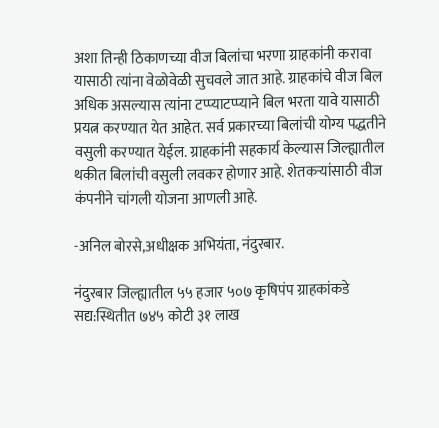अशा तिन्ही ठिकाणच्या वीज बिलांचा भरणा ग्राहकांनी करावा यासाठी त्यांना वेळोवेळी सुचवले जात आहे. ग्राहकांचे वीज बिल अधिक असल्यास त्यांना टप्प्याटप्प्याने बिल भरता यावे यासाठी प्रयत्न करण्यात येत आहेत. सर्व प्रकारच्या बिलांची योग्य पद्धतीने वसुली करण्यात येईल. ग्राहकांनी सहकार्य केल्यास जिल्ह्यातील थकीत बिलांची वसुली लवकर होणार आहे. शेतकऱ्यांसाठी वीज कंपनीने चांगली योजना आणली आहे.

-अनिल बोरसे,अधीक्षक अभियंता, नंदुरबार.

नंदुरबार जिल्ह्यातील ५५ हजार ५०७ कृषिपंप ग्राहकांकडे सद्य:स्थितीत ७४५ कोटी ३१ लाख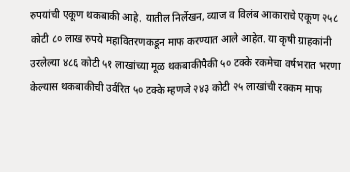रुपयांची एकूण थकबाकी आहे. यातील निर्लेखन, व्याज व विलंब आकाराचे एकूण २५८ कोटी ८० लाख रुपये महावितरणकडून माफ करण्यात आले आहेत. या कृषी ग्राहकांनी उरलेल्या ४८६ कोटी ५१ लाखांच्या मूळ थकबाकीपैकी ५० टक्के रकमेचा वर्षभरात भरणा केल्यास थकबाकीची उर्वरित ५० टक्के म्हणजे २४३ कोटी २५ लाखांची रक्कम माफ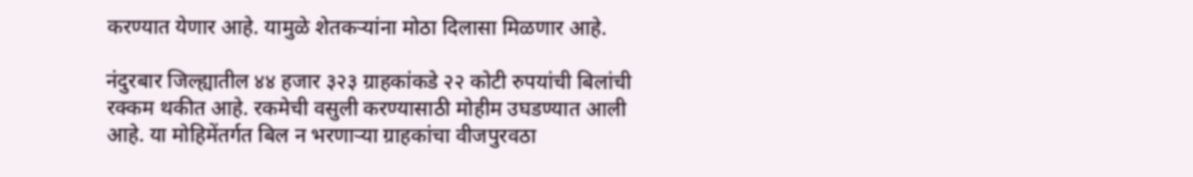करण्यात येणार आहे. यामुळे शेतकऱ्यांना मोठा दिलासा मिळणार आहे.

नंदुरबार जिल्ह्यातील ४४ हजार ३२३ ग्राहकांकडे २२ कोटी रुपयांची बिलांची रक्कम थकीत आहे. रकमेची वसुली करण्यासाठी मोहीम उघडण्यात आली आहे. या मोहिमेंतर्गत बिल न भरणाऱ्या ग्राहकांचा वीजपुरवठा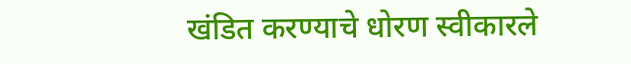खंडित करण्याचे धोरण स्वीकारले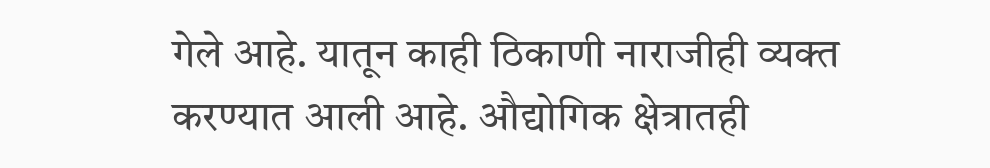गेले आहे. यातून काही ठिकाणी नाराजीही व्यक्त करण्यात आली आहे. औद्योगिक क्षेत्रातही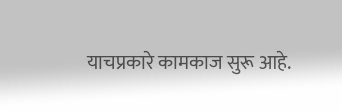याचप्रकारे कामकाज सुरू आहे.